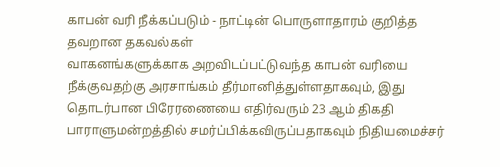காபன் வரி நீக்கப்படும் - நாட்டின் பொருளாதாரம் குறித்த தவறான தகவல்கள்
வாகனங்களுக்காக அறவிடப்பட்டுவந்த காபன் வரியை நீக்குவதற்கு அரசாங்கம் தீர்மானித்துள்ளதாகவும், இது தொடர்பான பிரேரணையை எதிர்வரும் 23 ஆம் திகதி பாராளுமன்றத்தில் சமர்ப்பிக்கவிருப்பதாகவும் நிதியமைச்சர்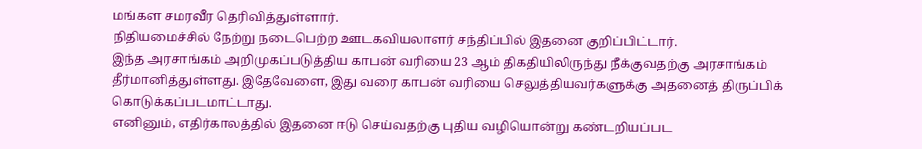மங்கள சமரவீர தெரிவித்துள்ளார்.
நிதியமைச்சில் நேற்று நடைபெற்ற ஊடகவியலாளர் சந்திப்பில் இதனை குறிப்பிட்டார்.
இந்த அரசாங்கம் அறிமுகப்படுத்திய காபன் வரியை 23 ஆம் திகதியிலிருந்து நீக்குவதற்கு அரசாங்கம் தீர்மானித்துள்ளது. இதேவேளை, இது வரை காபன் வரியை செலுத்தியவர்களுக்கு அதனைத் திருப்பிக் கொடுக்கப்படமாட்டாது.
எனினும், எதிர்காலத்தில் இதனை ஈடு செய்வதற்கு புதிய வழியொன்று கண்டறியப்பட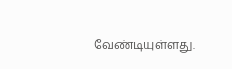வேண்டியுள்ளது.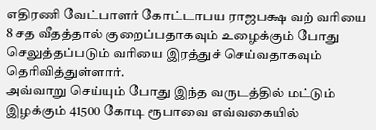எதிரணி வேட்பாளர் கோட்டாபய ராஜபக்ஷ வற் வரியை 8 சத வீதத்தால் குறைப்பதாகவும் உழைக்கும் போது செலுத்தப்படும் வரியை இரத்துச் செய்வதாகவும் தெரிவித்துள்ளார்.
அவ்வாறு செய்யும் போது இந்த வருடத்தில் மட்டும் இழக்கும் 41500 கோடி ரூபாவை எவ்வகையில்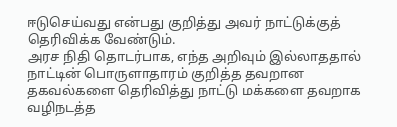ஈடுசெய்வது என்பது குறித்து அவர் நாட்டுக்குத் தெரிவிக்க வேண்டும்.
அரச நிதி தொடர்பாக, எந்த அறிவும் இல்லாததால் நாட்டின் பொருளாதாரம் குறித்த தவறான தகவல்களை தெரிவித்து நாட்டு மக்களை தவறாக வழிநடத்த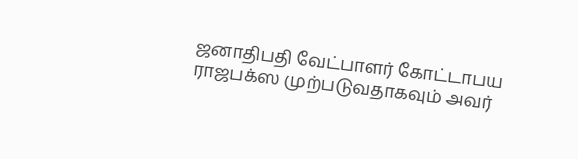ஜனாதிபதி வேட்பாளர் கோட்டாபய ராஜபக்ஸ முற்படுவதாகவும் அவர்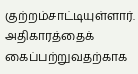குற்றம்சாட்டியுள்ளார்.
அதிகாரத்தைக் கைப்பற்றுவதற்காக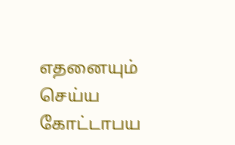எதனையும் செய்ய கோட்டாபய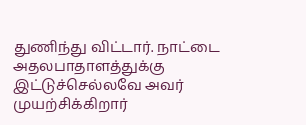துணிந்து விட்டார். நாட்டை அதலபாதாளத்துக்கு இட்டுச்செல்லவே அவர் முயற்சிக்கிறார்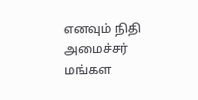எனவும் நிதி அமைச்சர் மங்கள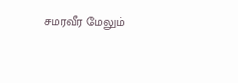சமரவீர மேலும்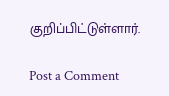குறிப்பிட்டுள்ளார்.

Post a Comment